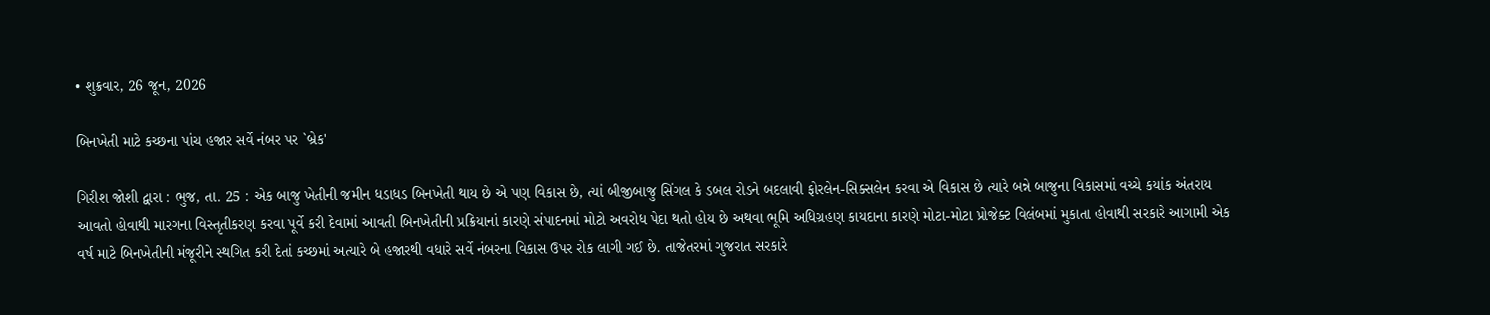• શુક્રવાર, 26 જૂન, 2026

બિનખેતી માટે કચ્છના પાંચ હજાર સર્વે નંબર પર `બ્રેક'

ગિરીશ જોશી દ્વારા : ભુજ, તા. 25 : એક બાજુ ખેતીની જમીન ધડાધડ બિનખેતી થાય છે એ પણ વિકાસ છે, ત્યાં બીજીબાજુ સિંગલ કે ડબલ રોડને બદલાવી ફોરલેન-સિક્સલેન કરવા એ વિકાસ છે ત્યારે બન્ને બાજુના વિકાસમાં વચ્ચે કયાંક અંતરાય આવતો હોવાથી મારગના વિસ્તૃતીકરણ કરવા પૂર્વે કરી દેવામાં આવતી બિનખેતીની પ્રક્રિયાનાં કારણે સંપાદનમાં મોટો અવરોધ પેદા થતો હોય છે અથવા ભૂમિ અધિગ્રહણ કાયદાના કારણે મોટા-મોટા પ્રોજેક્ટ વિલંબમાં મુકાતા હોવાથી સરકારે આગામી એક વર્ષ માટે બિનખેતીની મંજૂરીને સ્થગિત કરી દેતાં કચ્છમાં અત્યારે બે હજારથી વધારે સર્વે નંબરના વિકાસ ઉપર રોક લાગી ગઈ છે. તાજેતરમાં ગુજરાત સરકારે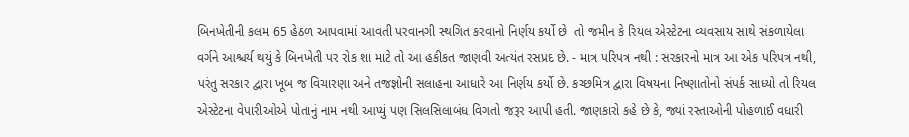બિનખેતીની કલમ 65 હેઠળ આપવામાં આવતી પરવાનગી સ્થગિત કરવાનો નિર્ણય કર્યો છે  તો જમીન કે રિયલ એસ્ટેટના વ્યવસાય સાથે સંકળાયેલા વર્ગને આશ્ચર્ય થયું કે બિનખેતી પર રોક શા માટે તો આ હકીકત જાણવી અત્યંત રસપ્રદ છે. - માત્ર પરિપત્ર નથી : સરકારનો માત્ર આ એક પરિપત્ર નથી, પરંતુ સરકાર દ્વારા ખૂબ જ વિચારણા અને તજજ્ઞોની સલાહના આધારે આ નિર્ણય કર્યો છે. કચ્છમિત્ર દ્વારા વિષયના નિષ્ણાતોનો સંપર્ક સાધ્યો તો રિયલ એસ્ટેટના વેપારીઓએ પોતાનું નામ નથી આપ્યું પણ સિલસિલાબંધ વિગતો જરૂર આપી હતી. જાણકારો કહે છે કે, જ્યાં રસ્તાઓની પોહળાઈ વધારી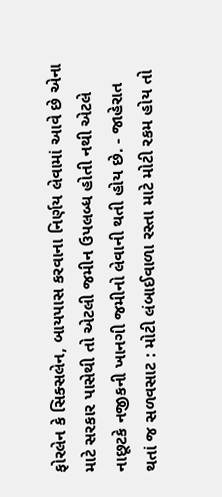ફોરલેન કે સિક્સલેન, બાયપાસ કરવાના નિર્ણય લેવામાં આવે છે એના માટે સરકાર પાસેથી તો એટલી જમીન ઉપલબ્ધ હોતી નથી એટલે નાછૂટકે નજીકની ખાનગી જમીનો લેવાની થતી હોય છે. - જાહેરાત થતાં જ સળવસાટ : મોટી લંબાઈવાળા રસ્તા માટે મોટી રકમ હોય તો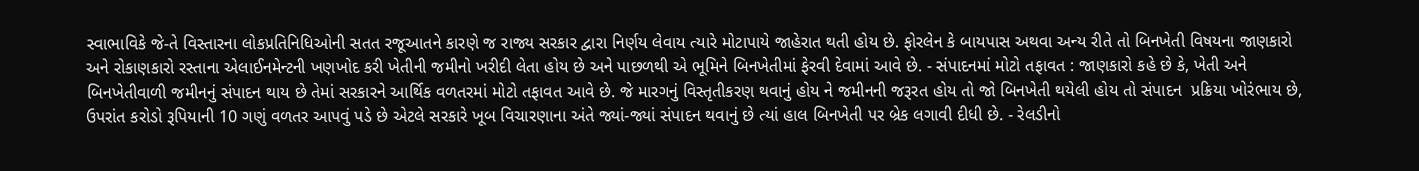સ્વાભાવિકે જે-તે વિસ્તારના લોકપ્રતિનિધિઓની સતત રજૂઆતને કારણે જ રાજ્ય સરકાર દ્વારા નિર્ણય લેવાય ત્યારે મોટાપાયે જાહેરાત થતી હોય છે. ફોરલેન કે બાયપાસ અથવા અન્ય રીતે તો બિનખેતી વિષયના જાણકારો અને રોકાણકારો રસ્તાના એલાઈનમેન્ટની ખણખોદ કરી ખેતીની જમીનો ખરીદી લેતા હોય છે અને પાછળથી એ ભૂમિને બિનખેતીમાં ફેરવી દેવામાં આવે છે. - સંપાદનમાં મોટો તફાવત : જાણકારો કહે છે કે, ખેતી અને બિનખેતીવાળી જમીનનું સંપાદન થાય છે તેમાં સરકારને આર્થિક વળતરમાં મોટો તફાવત આવે છે. જે મારગનું વિસ્તૃતીકરણ થવાનું હોય ને જમીનની જરૂરત હોય તો જો બિનખેતી થયેલી હોય તો સંપાદન  પ્રક્રિયા ખોરંભાય છે, ઉપરાંત કરોડો રૂપિયાની 10 ગણું વળતર આપવું પડે છે એટલે સરકારે ખૂબ વિચારણાના અંતે જ્યાં-જ્યાં સંપાદન થવાનું છે ત્યાં હાલ બિનખેતી પર બ્રેક લગાવી દીધી છે. - રેલડીનો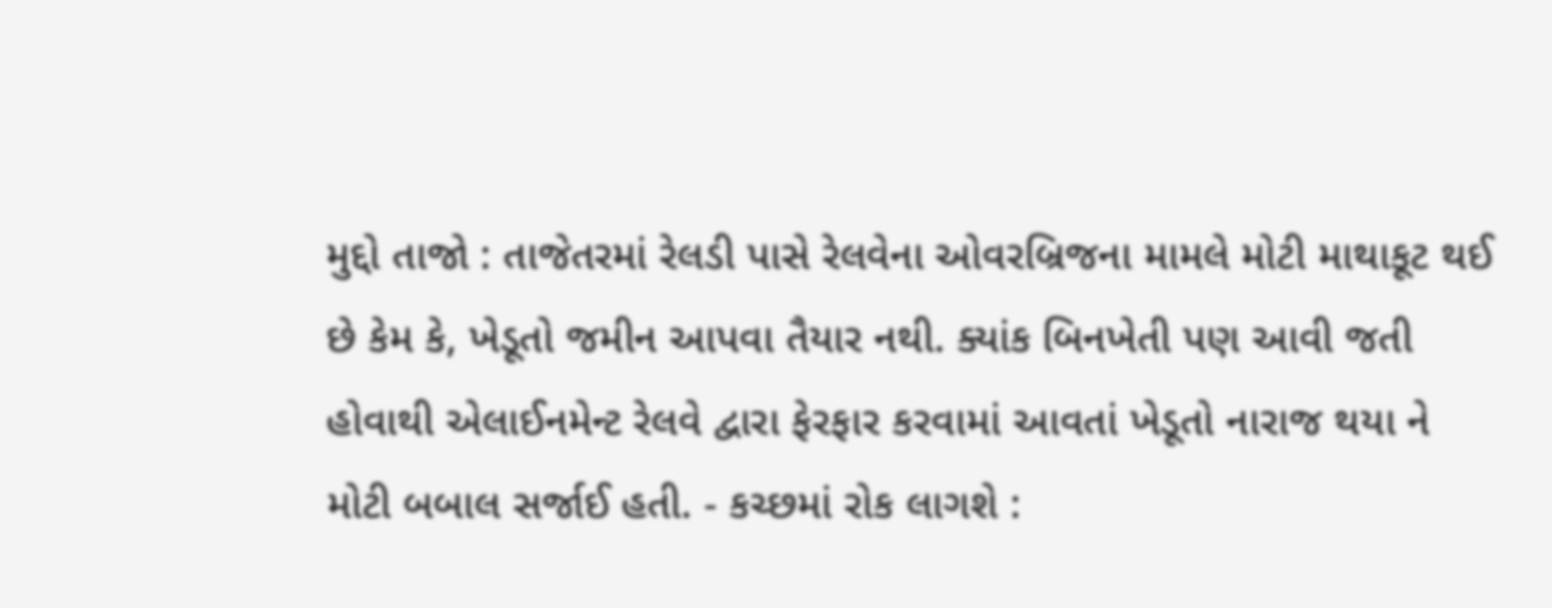મુદ્દો તાજો : તાજેતરમાં રેલડી પાસે રેલવેના ઓવરબ્રિજના મામલે મોટી માથાકૂટ થઈ છે કેમ કે, ખેડૂતો જમીન આપવા તૈયાર નથી. ક્યાંક બિનખેતી પણ આવી જતી હોવાથી એલાઈનમેન્ટ રેલવે દ્વારા ફેરફાર કરવામાં આવતાં ખેડૂતો નારાજ થયા ને મોટી બબાલ સર્જાઈ હતી. - કચ્છમાં રોક લાગશે :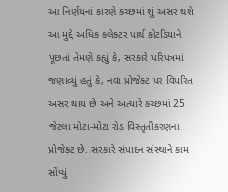આ નિર્ણયનાં કારણે કચ્છમાં શું અસર થશે આ મુદ્દે અધિક કલેક્ટર પાર્થ કોટડિયાને પૂછતાં તેમણે કહ્યું કે, સરકારે પરિપત્રમાં જણાવ્યું હતું કે, નવા પ્રોજેક્ટ પર વિપરિત અસર થાય છે અને અત્યારે કચ્છમાં 25 જેટલા મોટા-મોટા રોડ વિસ્તૃતીકરણના પ્રોજેક્ટ છે. સરકારે સંપાદન સંસ્થાને કામ સોંપ્યું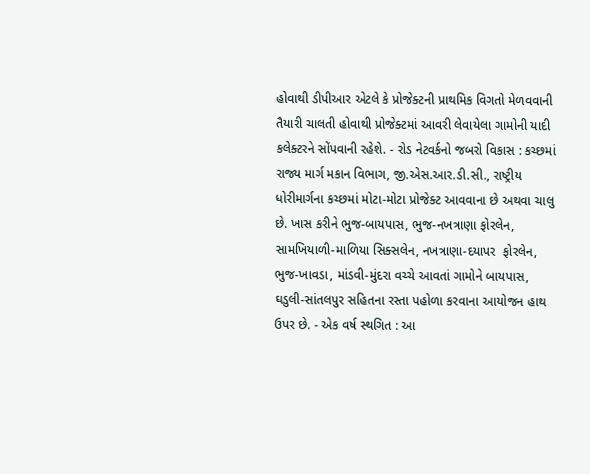હોવાથી ડીપીઆર એટલે કે પ્રોજેક્ટની પ્રાથમિક વિગતો મેળવવાની તૈયારી ચાલતી હોવાથી પ્રોજેક્ટમાં આવરી લેવાયેલા ગામોની યાદી કલેક્ટરને સોંપવાની રહેશે. - રોડ નેટવર્કનો જબરો વિકાસ : કચ્છમાં રાજ્ય માર્ગ મકાન વિભાગ, જી.એસ.આર.ડી.સી., રાષ્ટ્રીય ધોરીમાર્ગના કચ્છમાં મોટા-મોટા પ્રોજેક્ટ આવવાના છે અથવા ચાલુ છે. ખાસ કરીને ભુજ-બાયપાસ, ભુજ-નખત્રાણા ફોરલેન, સામખિયાળી-માળિયા સિક્સલેન, નખત્રાણા-દયાપર  ફોરલેન, ભુજ-ખાવડા, માંડવી-મુંદરા વચ્ચે આવતાં ગામોને બાયપાસ, ઘડુલી-સાંતલપુર સહિતના રસ્તા પહોળા કરવાના આયોજન હાથ ઉપર છે. - એક વર્ષ સ્થગિત : આ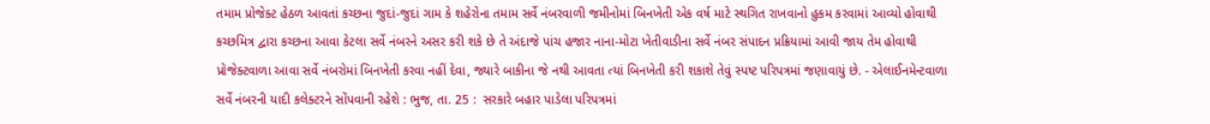તમામ પ્રોજેક્ટ હેઠળ આવતાં કચ્છના જુદાં-જુદાં ગામ કે શહેરોના તમામ સર્વે નંબરવાળી જમીનોમાં બિનખેતી એક વર્ષ માટે સ્થગિત રાખવાનો હુકમ કરવામાં આવ્યો હોવાથી કચ્છમિત્ર દ્વારા કચ્છના આવા કેટલા સર્વે નંબરને અસર કરી શકે છે તે અંદાજે પાંચ હજાર નાના-મોટા ખેતીવાડીના સર્વે નંબર સંપાદન પ્રક્રિયામાં આવી જાય તેમ હોવાથી પ્રોજેક્ટવાળા આવા સર્વે નંબરોમાં બિનખેતી કરવા નહીં દેવા, જ્યારે બાકીના જે નથી આવતા ત્યાં બિનખેતી કરી શકાશે તેવું સ્પષ્ટ પરિપત્રમાં જણાવાયું છે. - એલાઈનમેન્ટવાળા સર્વે નંબરની યાદી કલેક્ટરને સોંપવાની રહેશે : ભુજ, તા. 25 :  સરકારે બહાર પાડેલા પરિપત્રમાં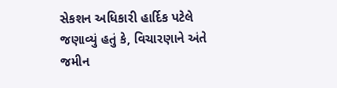સેકશન અધિકારી હાર્દિક પટેલે જણાવ્યું હતું કે, વિચારણાને અંતે જમીન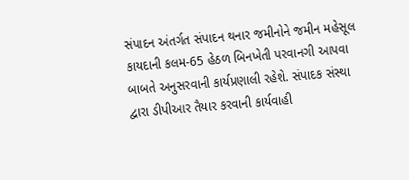સંપાદન અંતર્ગત સંપાદન થનાર જમીનોને જમીન મહેસૂલ કાયદાની કલમ-65 હેઠળ બિનખેતી પરવાનગી આપવા બાબતે અનુસરવાની કાર્યપ્રણાલી રહેશે. સંપાદક સંસ્થા દ્વારા ડીપીઆર તૈયાર કરવાની કાર્યવાહી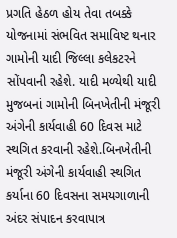પ્રગતિ હેઠળ હોય તેવા તબક્કે યોજનામાં સંભવિત સમાવિષ્ટ થનાર ગામોની યાદી જિલ્લા કલેકટરને સોંપવાની રહેશે. યાદી મળ્યેથી યાદી મુજબનાં ગામોની બિનખેતીની મંજૂરી અંગેની કાર્યવાહી 60 દિવસ માટે સ્થગિત કરવાની રહેશે.બિનખેતીની મંજૂરી અંગેની કાર્યવાહી સ્થગિત કર્યાના 60 દિવસના સમયગાળાની અંદર સંપાદન કરવાપાત્ર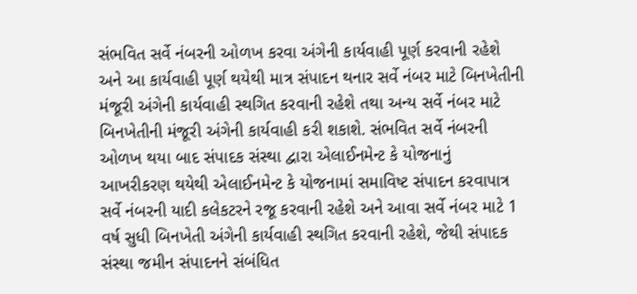સંભવિત સર્વે નંબરની ઓળખ કરવા અંગેની કાર્યવાહી પૂર્ણ કરવાની રહેશે અને આ કાર્યવાહી પૂર્ણ થયેથી માત્ર સંપાદન થનાર સર્વે નંબર માટે બિનખેતીની મંજૂરી અંગેની કાર્યવાહી સ્થગિત કરવાની રહેશે તથા અન્ય સર્વે નંબર માટે બિનખેતીની મંજૂરી અંગેની કાર્યવાહી કરી શકાશે. સંભવિત સર્વે નંબરની ઓળખ થયા બાદ સંપાદક સંસ્થા દ્વારા એલાઈનમેન્ટ કે યોજનાનું આખરીકરણ થયેથી એલાઈનમેન્ટ કે યોજનામાં સમાવિષ્ટ સંપાદન કરવાપાત્ર સર્વે નંબરની યાદી કલેકટરને રજૂ કરવાની રહેશે અને આવા સર્વે નંબર માટે 1 વર્ષ સુધી બિનખેતી અંગેની કાર્યવાહી સ્થગિત કરવાની રહેશે, જેથી સંપાદક સંસ્થા જમીન સંપાદનને સંબંધિત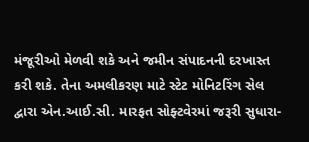મંજૂરીઓ મેળવી શકે અને જમીન સંપાદનની દરખાસ્ત કરી શકે. તેના અમલીકરણ માટે સ્ટેટ મોનિટરિંગ સેલ દ્વારા એન.આઈ.સી. મારફત સોફ્ટવેરમાં જરૂરી સુધારા-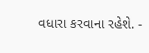વધારા કરવાના રહેશે. -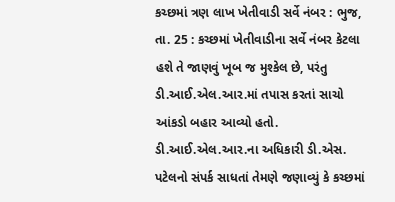કચ્છમાં ત્રણ લાખ ખેતીવાડી સર્વે નંબર : ભુજ, તા. 25 : કચ્છમાં ખેતીવાડીના સર્વે નંબર કેટલા હશે તે જાણવું ખૂબ જ મુશ્કેલ છે, પરંતુ ડી.આઈ.એલ.આર.માં તપાસ કરતાં સાચો આંકડો બહાર આવ્યો હતો. ડી.આઈ.એલ.આર.ના અધિકારી ડી.એસ. પટેલનો સંપર્ક સાધતાં તેમણે જણાવ્યું કે કચ્છમાં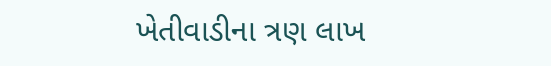ખેતીવાડીના ત્રણ લાખ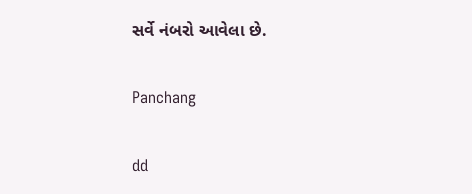સર્વે નંબરો આવેલા છે.

Panchang

dd